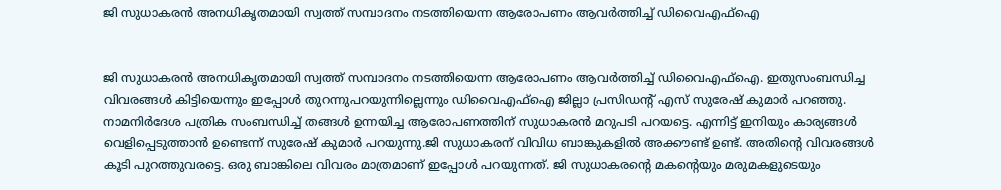ജി സുധാകരന്‍ അനധികൃതമായി സ്വത്ത് സമ്പാദനം നടത്തിയെന്ന ആരോപണം ആവര്‍ത്തിച്ച് ഡിവൈഎഫ്‌ഐ


ജി സുധാകരന്‍ അനധികൃതമായി സ്വത്ത് സമ്പാദനം നടത്തിയെന്ന ആരോപണം ആവര്‍ത്തിച്ച് ഡിവൈഎഫ്‌ഐ. ഇതുസംബന്ധിച്ച വിവരങ്ങള്‍ കിട്ടിയെന്നും ഇപ്പോള്‍ തുറന്നുപറയുന്നില്ലെന്നും ഡിവൈഎഫ്‌ഐ ജില്ലാ പ്രസിഡന്റ് എസ് സുരേഷ് കുമാര്‍ പറഞ്ഞു. നാമനിര്‍ദേശ പത്രിക സംബന്ധിച്ച് തങ്ങള്‍ ഉന്നയിച്ച ആരോപണത്തിന് സുധാകരന്‍ മറുപടി പറയട്ടെ. എന്നിട്ട് ഇനിയും കാര്യങ്ങള്‍ വെളിപ്പെടുത്താന്‍ ഉണ്ടെന്ന് സുരേഷ് കുമാര്‍ പറയുന്നു.ജി സുധാകരന് വിവിധ ബാങ്കുകളില്‍ അക്കൗണ്ട് ഉണ്ട്. അതിന്റെ വിവരങ്ങള്‍ കൂടി പുറത്തുവരട്ടെ. ഒരു ബാങ്കിലെ വിവരം മാത്രമാണ് ഇപ്പോള്‍ പറയുന്നത്. ജി സുധാകരന്റെ മകന്റെയും മരുമകളുടെയും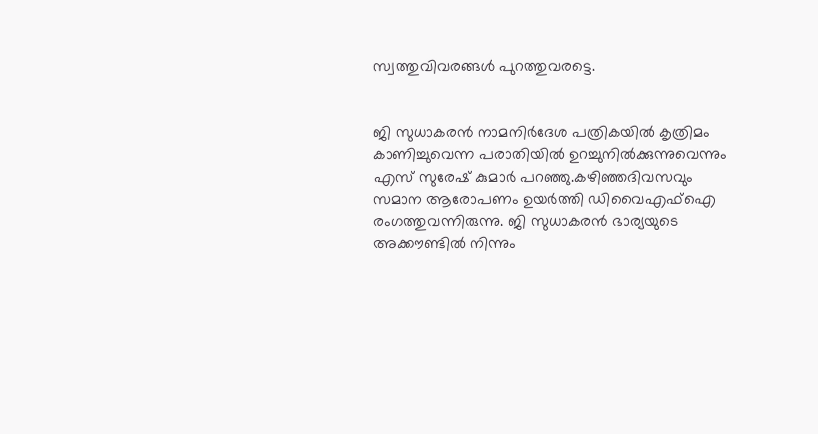സ്വത്തുവിവരങ്ങള്‍ പുറത്തുവരട്ടെ.


ജി സുധാകരന്‍ നാമനിര്‍ദേശ പത്രികയില്‍ കൃത്രിമം കാണിച്ചുവെന്ന പരാതിയില്‍ ഉറച്ചുനില്‍ക്കുന്നുവെന്നും എസ് സുരേഷ് കുമാര്‍ പറഞ്ഞു.കഴിഞ്ഞദിവസവും സമാന ആരോപണം ഉയര്‍ത്തി ഡിവൈഎഫ്‌ഐ രംഗത്തുവന്നിരുന്നു. ജി സുധാകരന്‍ ഭാര്യയുടെ അക്കൗണ്ടില്‍ നിന്നും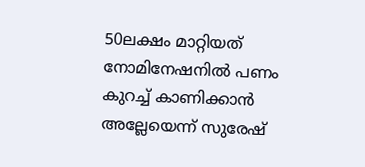50ലക്ഷം മാറ്റിയത് നോമിനേഷനില്‍ പണം കുറച്ച് കാണിക്കാന്‍ അല്ലേയെന്ന് സുരേഷ്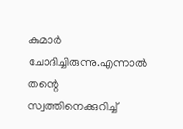കുമാര്‍ ചോദിച്ചിരുന്നു.എന്നാല്‍ തന്റെ സ്വത്തിനെക്കുറിച്ച്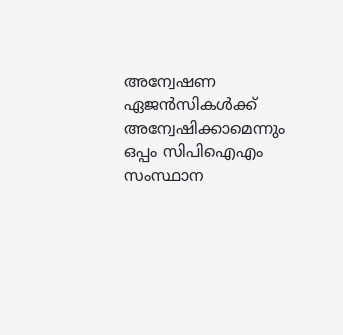അന്വേഷണ ഏജന്‍സികള്‍ക്ക് അന്വേഷിക്കാമെന്നും ഒപ്പം സിപിഐഎം സംസ്ഥാന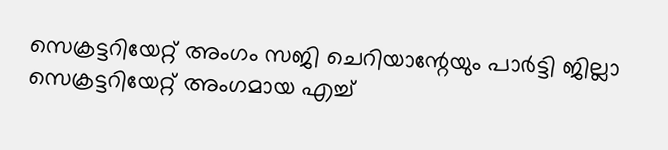സെക്രട്ടറിയേറ്റ് അംഗം സജി ചെറിയാന്റേയും പാര്‍ട്ടി ജില്ലാ സെക്രട്ടറിയേറ്റ് അംഗമായ എച്ച്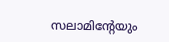സലാമിന്റേയും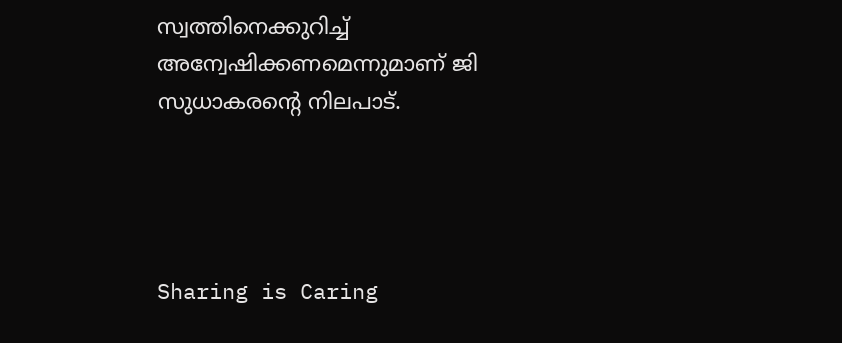സ്വത്തിനെക്കുറിച്ച് അന്വേഷിക്കണമെന്നുമാണ് ജി സുധാകരന്റെ നിലപാട്.




Sharing is Caring